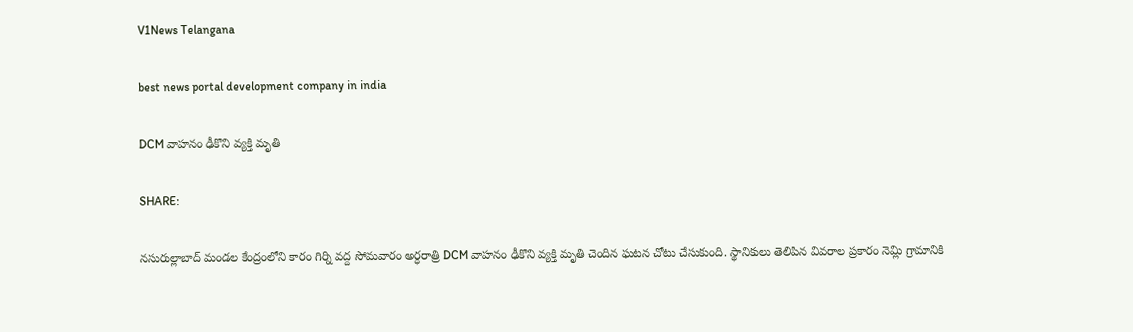V1News Telangana

best news portal development company in india

DCM వాహనం ఢీకొని వ్యక్తి మృతి

SHARE:

నసురుల్లాబాద్ మండల కేంద్రంలోని కారం గిర్ని వద్ద సోమవారం అర్ధరాత్రి DCM వాహనం ఢీకొని వ్యక్తి మృతి చెందిన ఘటన చోటు చేసుకుంది. స్థానికులు తెలిపిన వివరాల ప్రకారం నెమ్లి గ్రామానికి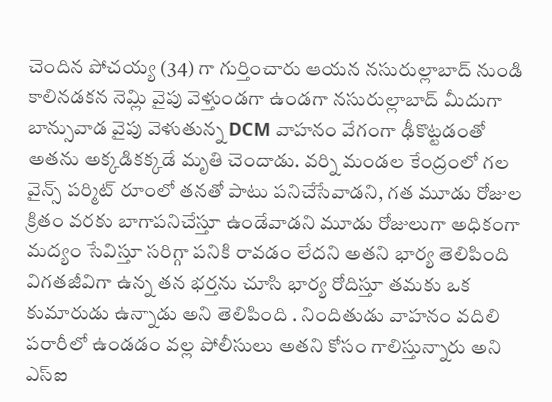చెందిన పోచయ్య (34) గా గుర్తించారు ఆయన నసురుల్లాబాద్ నుండి కాలినడకన నెమ్లి వైపు వెళ్తుండగా ఉండగా నసురుల్లాబాద్ మీదుగా బాన్సువాడ వైపు వెళుతున్న DCM వాహనం వేగంగా ఢీకొట్టడంతో అతను అక్కడికక్కడే మృతి చెందాడు. వర్ని మండల కేంద్రంలో గల వైన్స్ పర్మిట్ రూంలో తనతో పాటు పనిచేసేవాడని, గత మూడు రోజుల క్రితం వరకు బాగాపనిచేస్తూ ఉండేవాడని మూడు రోజులుగా అధికంగా మద్యం సేవిస్తూ సరిగ్గా పనికి రావడం లేదని అతని భార్య తెలిపింది విగతజీవిగా ఉన్న తన భర్తను చూసి భార్య రోదిస్తూ తమకు ఒక కుమారుడు ఉన్నాడు అని తెలిపింది . నిందితుడు వాహనం వదిలి పరారీలో ఉండడం వల్ల పోలీసులు అతని కోసం గాలిస్తున్నారు అని ఎస్ఐ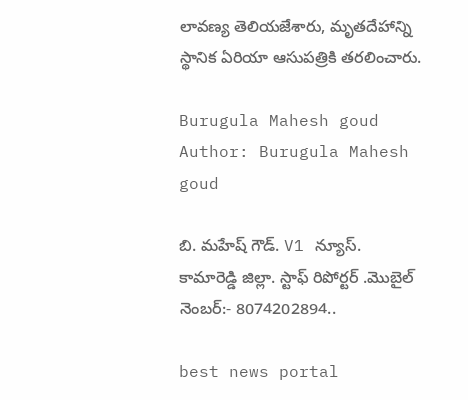లావణ్య తెలియజేశారు, మృతదేహాన్ని స్థానిక ఏరియా ఆసుపత్రికి తరలించారు.

Burugula Mahesh goud
Author: Burugula Mahesh goud

బి. మహేష్ గౌడ్. V1 న్యూస్. కామారెడ్డి జిల్లా. స్టాఫ్ రిపోర్టర్ .మొబైల్ నెంబర్:- 8074202894..

best news portal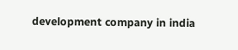development company in india